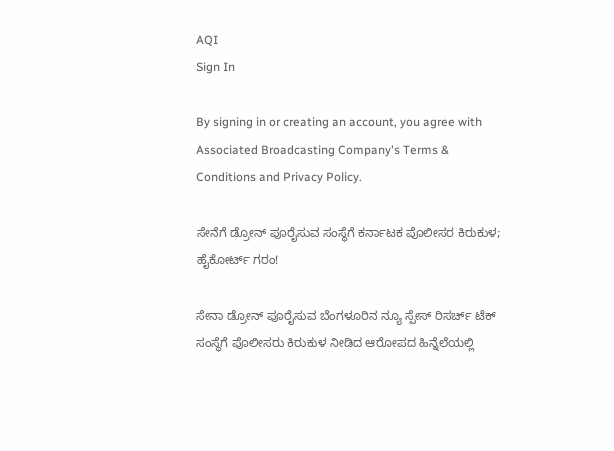AQI
Sign In

By signing in or creating an account, you agree with Associated Broadcasting Company's Terms & Conditions and Privacy Policy.

ಸೇನೆಗೆ ಡ್ರೋನ್ ಪೂರೈಸುವ ಸಂಸ್ಥೆಗೆ ಕರ್ನಾಟಕ ಪೊಲೀಸರ ಕಿರುಕುಳ; ಹೈಕೋರ್ಟ್ ಗರಂ!

ಸೇನಾ ಡ್ರೋನ್ ಪೂರೈಸುವ ಬೆಂಗಳೂರಿನ ನ್ಯೂ ಸ್ಪೇಸ್ ರಿಸರ್ಚ್ ಟೆಕ್ ಸಂಸ್ಥೆಗೆ ಪೊಲೀಸರು ಕಿರುಕುಳ ನೀಡಿದ ಆರೋಪದ ಹಿನ್ನೆಲೆಯಲ್ಲಿ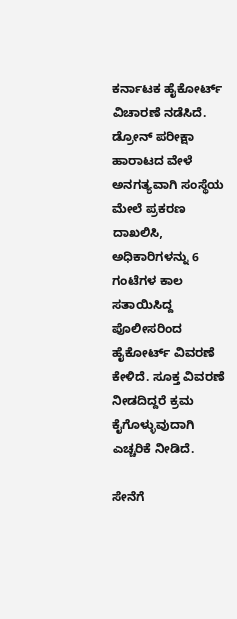ಕರ್ನಾಟಕ ಹೈಕೋರ್ಟ್ ವಿಚಾರಣೆ ನಡೆಸಿದೆ. ಡ್ರೋನ್ ಪರೀಕ್ಷಾ ಹಾರಾಟದ ವೇಳೆ ಅನಗತ್ಯವಾಗಿ ಸಂಸ್ಥೆಯ ಮೇಲೆ ಪ್ರಕರಣ ದಾಖಲಿಸಿ, ಅಧಿಕಾರಿಗಳನ್ನು 6 ಗಂಟೆಗಳ ಕಾಲ ಸತಾಯಿಸಿದ್ದ ಪೊಲೀಸರಿಂದ ಹೈಕೋರ್ಟ್ ವಿವರಣೆ ಕೇಳಿದೆ. ಸೂಕ್ತ ವಿವರಣೆ ನೀಡದಿದ್ದರೆ ಕ್ರಮ ಕೈಗೊಳ್ಳುವುದಾಗಿ ಎಚ್ಚರಿಕೆ ನೀಡಿದೆ.

ಸೇನೆಗೆ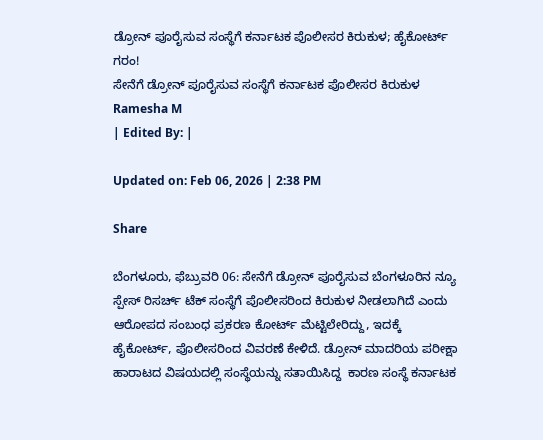ಡ್ರೋನ್ ಪೂರೈಸುವ ಸಂಸ್ಥೆಗೆ ಕರ್ನಾಟಕ ಪೊಲೀಸರ ಕಿರುಕುಳ; ಹೈಕೋರ್ಟ್ ಗರಂ!
ಸೇನೆಗೆ ಡ್ರೋನ್ ಪೂರೈಸುವ ಸಂಸ್ಥೆಗೆ ಕರ್ನಾಟಕ ಪೊಲೀಸರ ಕಿರುಕುಳ
Ramesha M
| Edited By: |

Updated on: Feb 06, 2026 | 2:38 PM

Share

ಬೆಂಗಳೂರು, ಫೆಬ್ರುವರಿ 06: ಸೇನೆಗೆ ಡ್ರೋನ್ ಪೂರೈಸುವ ಬೆಂಗಳೂರಿನ ನ್ಯೂ ಸ್ಪೇಸ್ ರಿಸರ್ಚ್ ಟೆಕ್ ಸಂಸ್ಥೆಗೆ ಪೊಲೀಸರಿಂದ ಕಿರುಕುಳ ನೀಡಲಾಗಿದೆ ಎಂದು ಆರೋಪದ ಸಂಬಂಧ ಪ್ರಕರಣ ಕೋರ್ಟ್ ಮೆಟ್ಟಿಲೇರಿದ್ದು, ಇದಕ್ಕೆ ಹೈಕೋರ್ಟ್, ಪೊಲೀಸರಿಂದ ವಿವರಣೆ ಕೇಳಿದೆ. ಡ್ರೋನ್ ಮಾದರಿಯ ಪರೀಕ್ಷಾ ಹಾರಾಟದ ವಿಷಯದಲ್ಲಿ ಸಂಸ್ಥೆಯನ್ನು ಸತಾಯಿಸಿದ್ದ  ಕಾರಣ ಸಂಸ್ಥೆ ಕರ್ನಾಟಕ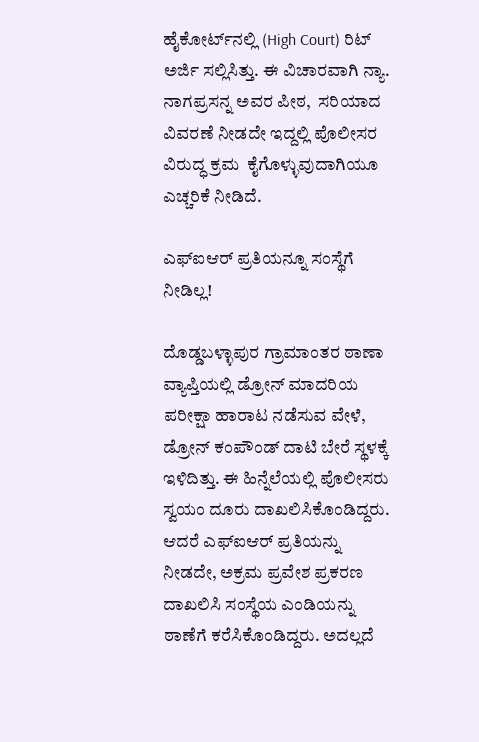ಹೈಕೋರ್ಟ್‌ನಲ್ಲಿ (High Court) ರಿಟ್ ಅರ್ಜಿ ಸಲ್ಲಿಸಿತ್ತು. ಈ ವಿಚಾರವಾಗಿ ನ್ಯಾ. ನಾಗಪ್ರಸನ್ನ ಅವರ ಪೀಠ,  ಸರಿಯಾದ ವಿವರಣೆ ನೀಡದೇ ಇದ್ದಲ್ಲಿ ಪೊಲೀಸರ ವಿರುದ್ಧ ಕ್ರಮ  ಕೈಗೊಳ್ಳುವುದಾಗಿಯೂ ಎಚ್ಚರಿಕೆ ನೀಡಿದೆ.

ಎಫ್‌ಐಆರ್ ಪ್ರತಿಯನ್ನೂ ಸಂಸ್ಥೆಗೆ ನೀಡಿಲ್ಲ!

ದೊಡ್ಡಬಳ್ಳಾಪುರ ಗ್ರಾಮಾಂತರ ಠಾಣಾ ವ್ಯಾಪ್ತಿಯಲ್ಲಿ ಡ್ರೋನ್ ಮಾದರಿಯ ಪರೀಕ್ಷಾ ಹಾರಾಟ ನಡೆಸುವ ವೇಳೆ, ಡ್ರೋನ್ ಕಂಪೌಂಡ್ ದಾಟಿ ಬೇರೆ ಸ್ಥಳಕ್ಕೆ ಇಳಿದಿತ್ತು. ಈ ಹಿನ್ನೆಲೆಯಲ್ಲಿ ಪೊಲೀಸರು ಸ್ವಯಂ ದೂರು ದಾಖಲಿಸಿಕೊಂಡಿದ್ದರು. ಆದರೆ ಎಫ್‌ಐಆರ್ ಪ್ರತಿಯನ್ನು ನೀಡದೇ, ಅಕ್ರಮ ಪ್ರವೇಶ ಪ್ರಕರಣ ದಾಖಲಿಸಿ ಸಂಸ್ಥೆಯ ಎಂಡಿಯನ್ನು ಠಾಣೆಗೆ ಕರೆಸಿಕೊಂಡಿದ್ದರು. ಅದಲ್ಲದೆ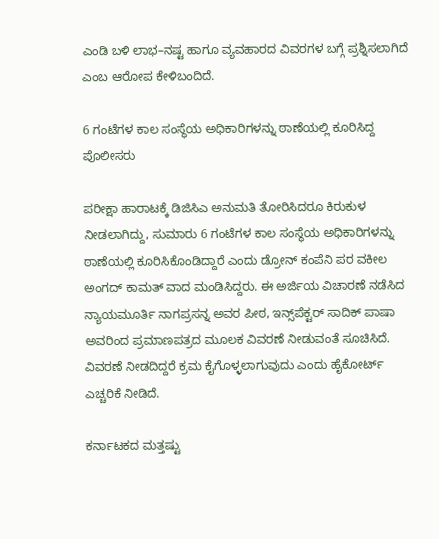ಎಂಡಿ ಬಳಿ ಲಾಭ–ನಷ್ಟ ಹಾಗೂ ವ್ಯವಹಾರದ ವಿವರಗಳ ಬಗ್ಗೆ ಪ್ರಶ್ನಿಸಲಾಗಿದೆ ಎಂಬ ಆರೋಪ ಕೇಳಿಬಂದಿದೆ.

6 ಗಂಟೆಗಳ ಕಾಲ ಸಂಸ್ಥೆಯ ಅಧಿಕಾರಿಗಳನ್ನು ಠಾಣೆಯಲ್ಲಿ ಕೂರಿಸಿದ್ದ ಪೊಲೀಸರು

ಪರೀಕ್ಷಾ ಹಾರಾಟಕ್ಕೆ ಡಿಜಿಸಿಎ ಅನುಮತಿ ತೋರಿಸಿದರೂ ಕಿರುಕುಳ ನೀಡಲಾಗಿದ್ದು, ಸುಮಾರು 6 ಗಂಟೆಗಳ ಕಾಲ ಸಂಸ್ಥೆಯ ಅಧಿಕಾರಿಗಳನ್ನು ಠಾಣೆಯಲ್ಲಿ ಕೂರಿಸಿಕೊಂಡಿದ್ದಾರೆ ಎಂದು ಡ್ರೋನ್ ಕಂಪೆನಿ ಪರ ವಕೀಲ ಅಂಗದ್ ಕಾಮತ್ ವಾದ ಮಂಡಿಸಿದ್ದರು. ಈ ಅರ್ಜಿಯ ವಿಚಾರಣೆ ನಡೆಸಿದ ನ್ಯಾಯಮೂರ್ತಿ ನಾಗಪ್ರಸನ್ನ ಅವರ ಪೀಠ, ಇನ್ಸ್‌ಪೆಕ್ಟರ್ ಸಾದಿಕ್ ಪಾಷಾ ಅವರಿಂದ ಪ್ರಮಾಣಪತ್ರದ ಮೂಲಕ ವಿವರಣೆ ನೀಡುವಂತೆ ಸೂಚಿಸಿದೆ. ವಿವರಣೆ ನೀಡದಿದ್ದರೆ ಕ್ರಮ ಕೈಗೊಳ್ಳಲಾಗುವುದು ಎಂದು ಹೈಕೋರ್ಟ್ ಎಚ್ಚರಿಕೆ ನೀಡಿದೆ.

ಕರ್ನಾಟಕದ ಮತ್ತಷ್ಟು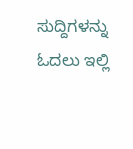ಸುದ್ದಿಗಳನ್ನು ಓದಲು ಇಲ್ಲಿ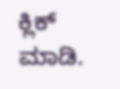ಕ್ಲಿಕ್ ಮಾಡಿ.